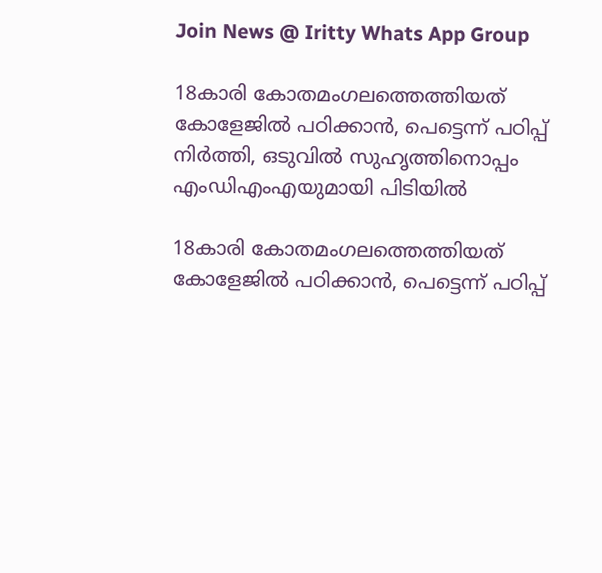Join News @ Iritty Whats App Group

18കാരി കോതമംഗലത്തെത്തിയത് കോളേജിൽ പഠിക്കാൻ, പെട്ടെന്ന് പഠിപ്പ് നിര്‍ത്തി, ഒടുവിൽ സുഹൃത്തിനൊപ്പം എംഡിഎംഎയുമായി പിടിയിൽ

18കാരി കോതമംഗലത്തെത്തിയത് കോളേജിൽ പഠിക്കാൻ, പെട്ടെന്ന് പഠിപ്പ്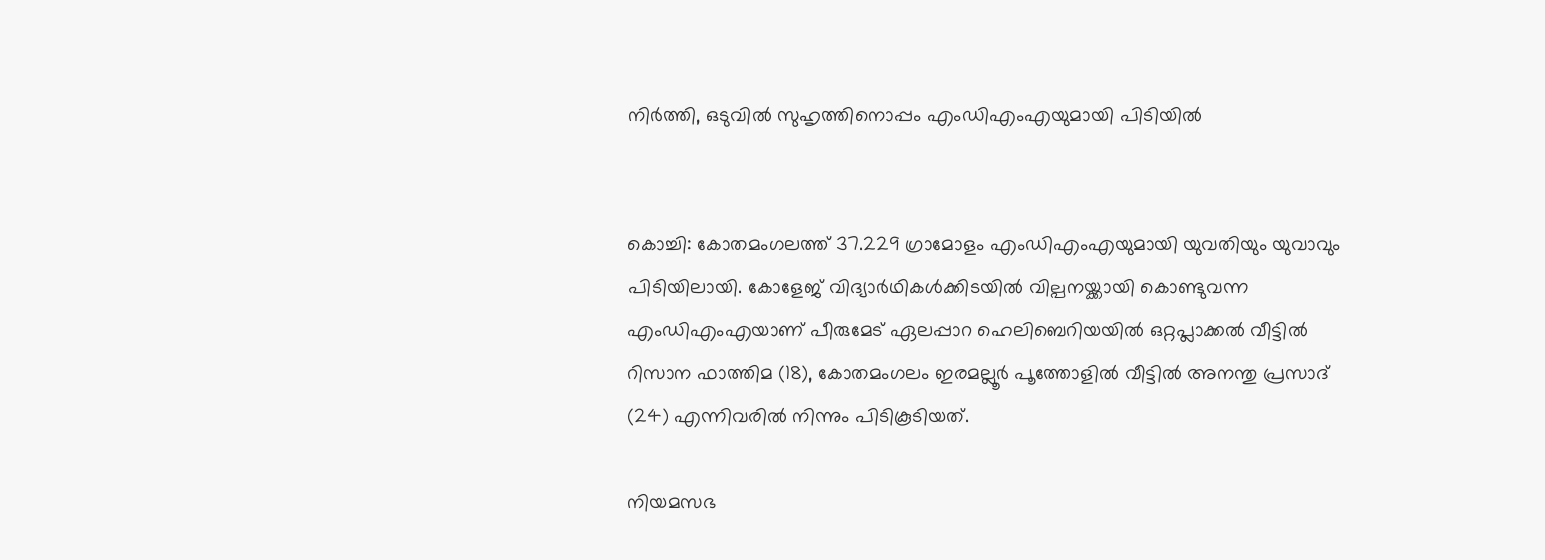നിര്‍ത്തി, ഒടുവിൽ സുഹൃത്തിനൊപ്പം എംഡിഎംഎയുമായി പിടിയിൽ


കൊച്ചി: കോതമംഗലത്ത് 37.229 ഗ്രാമോളം എംഡിഎംഎയുമായി യുവതിയും യുവാവും പിടിയിലായി. കോളേജ് വിദ്യാർഥികൾക്കിടയിൽ വില്പനയ്ക്കായി കൊണ്ടുവന്ന എംഡിഎംഎയാണ് പീരുമേട് ഏലപ്പാറ ഹെലിബെറിയയിൽ ഒറ്റപ്ലാക്കൽ വീട്ടിൽ റിസാന ഫാത്തിമ (18), കോതമംഗലം ഇരമല്ലൂർ പൂത്തോളിൽ വീട്ടിൽ അനന്തു പ്രസാദ്‌ (24) എന്നിവരിൽ നിന്നും പിടികൂടിയത്.

നിയമസഭ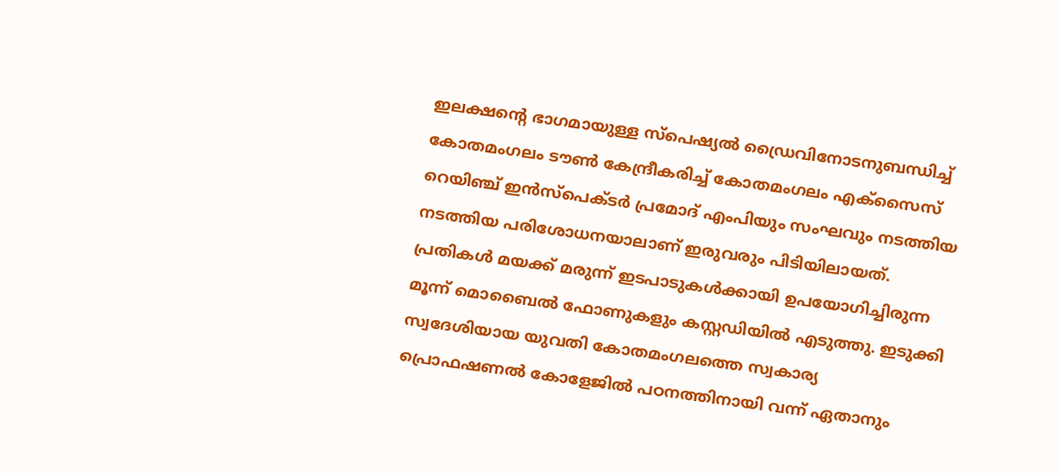ഇലക്ഷന്റെ ഭാഗമായുള്ള സ്പെഷ്യൽ ഡ്രൈവിനോടനുബന്ധിച്ച് കോതമംഗലം ടൗൺ കേന്ദ്രീകരിച്ച് കോതമംഗലം എക്സൈസ് റെയിഞ്ച് ഇൻസ്പെക്ടർ പ്രമോദ് എംപിയും സംഘവും നടത്തിയ നടത്തിയ പരിശോധനയാലാണ് ഇരുവരും പിടിയിലായത്. പ്രതികൾ മയക്ക് മരുന്ന് ഇടപാടുകൾക്കായി ഉപയോഗിച്ചിരുന്ന മൂന്ന് മൊബൈൽ ഫോണുകളും കസ്റ്റഡിയിൽ എടുത്തു. ഇടുക്കി സ്വദേശിയായ യുവതി കോതമംഗലത്തെ സ്വകാര്യ പ്രൊഫഷണൽ കോളേജിൽ പഠനത്തിനായി വന്ന് ഏതാനും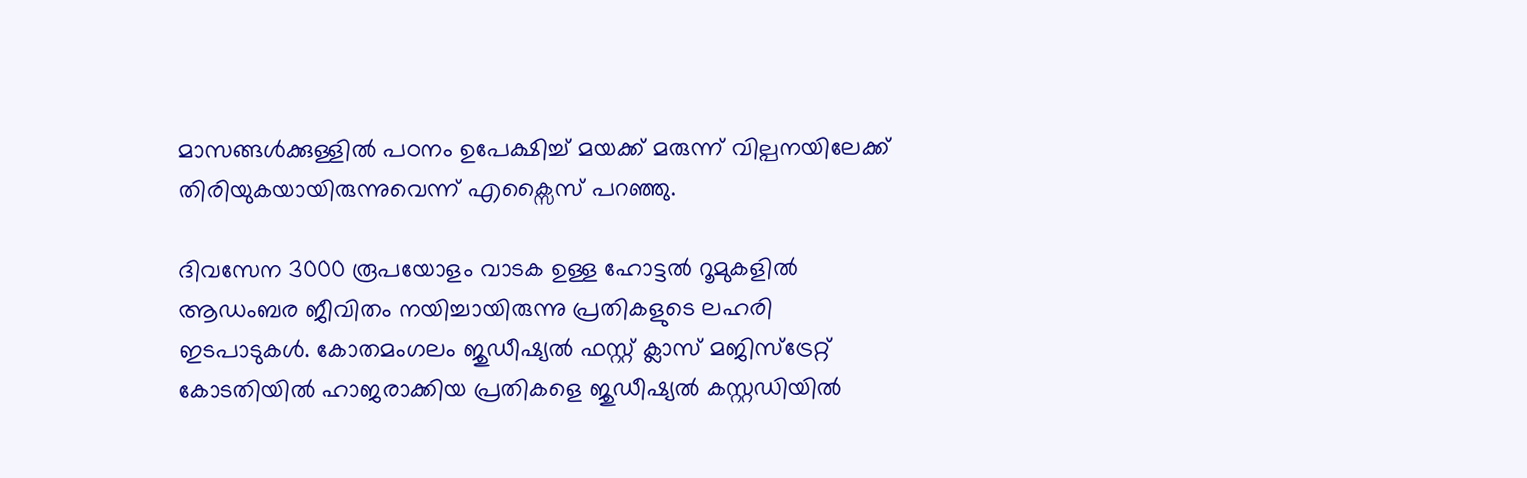മാസങ്ങൾക്കുള്ളിൽ പഠനം ഉപേക്ഷിച്ച് മയക്ക് മരുന്ന് വില്പനയിലേക്ക് തിരിയുകയായിരുന്നുവെന്ന് എക്സൈസ് പറഞ്ഞു.

ദിവസേന 3000 രൂപയോളം വാടക ഉള്ള ഹോട്ടൽ റൂമുകളിൽ ആഡംബര ജീവിതം നയിച്ചായിരുന്നു പ്രതികളുടെ ലഹരി ഇടപാടുകൾ. കോതമംഗലം ജുഡീഷ്യൽ ഫസ്റ്റ് ക്ലാസ് മജിസ്ട്രേറ്റ് കോടതിയിൽ ഹാജരാക്കിയ പ്രതികളെ ജുഡീഷ്യൽ കസ്റ്റഡിയിൽ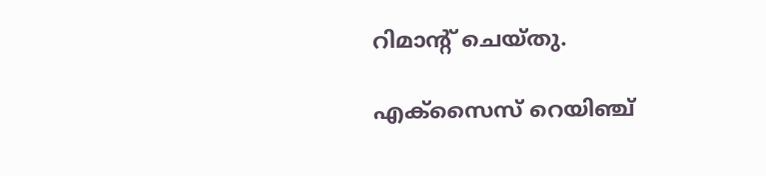റിമാൻ്റ് ചെയ്തു.

എക്സൈസ് റെയിഞ്ച്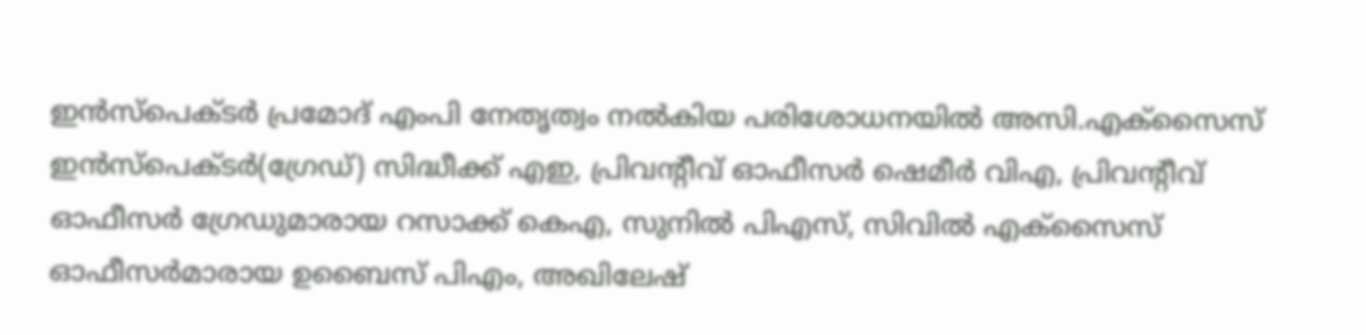ഇൻസ്പെക്ടർ പ്രമോദ് എംപി നേതൃത്വം നൽകിയ പരിശോധനയിൽ അസി.എക്സൈസ് ഇൻസ്പെക്ടർ(ഗ്രേഡ്) സിദ്ധീക്ക് എഇ, പ്രിവൻ്റീവ് ഓഫീസർ ഷെമീർ വിഎ, പ്രിവന്റീവ് ഓഫീസർ ഗ്രേഡുമാരായ റസാക്ക് കെഎ, സുനിൽ പിഎസ്, സിവിൽ എക്സൈസ് ഓഫീസർമാരായ ഉബൈസ് പിഎം, അഖിലേഷ്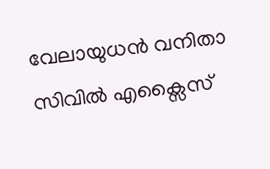വേലായുധൻ വനിതാ സിവിൽ എക്സൈസ്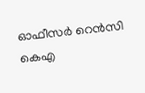ഓഫീസർ റെൻസി കെഎ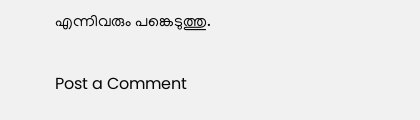എന്നിവരും പങ്കെടുത്തു.

Post a Comment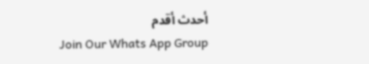أحدث أقدم
Join Our Whats App Group